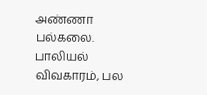அண்ணா பல்கலை. பாலியல் விவகாரம், பல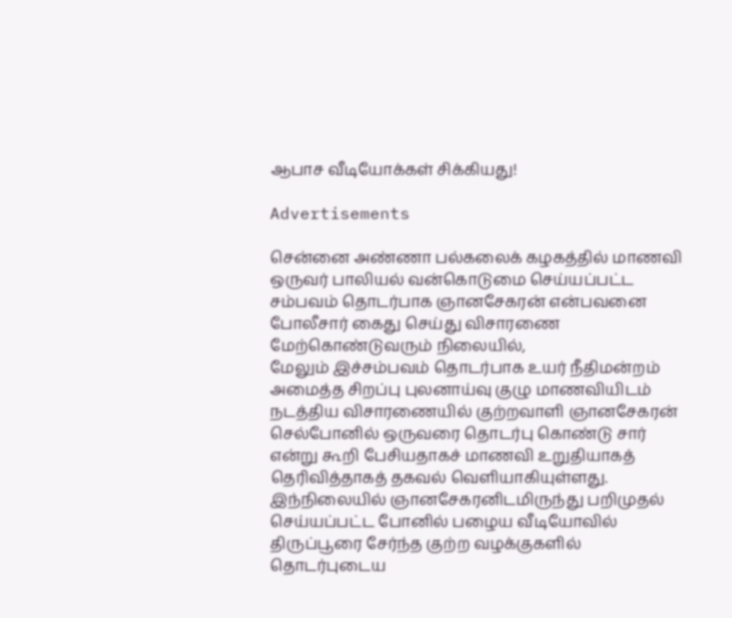ஆபாச வீடியோக்கள் சிக்கியது!

Advertisements

சென்னை அண்ணா பல்கலைக் கழகத்தில் மாணவி ஒருவர் பாலியல் வன்கொடுமை செய்யப்பட்ட சம்பவம் தொடர்பாக ஞானசேகரன் என்பவனை போலீசார் கைது செய்து விசாரணை மேற்கொண்டுவரும் நிலையில்,
மேலும் இச்சம்பவம் தொடர்பாக உயர் நீதிமன்றம் அமைத்த சிறப்பு புலனாய்வு குழு மாணவியிடம் நடத்திய விசாரணையில் குற்றவாளி ஞானசேகரன் செல்போனில் ஒருவரை தொடர்பு கொண்டு சார் என்று கூறி பேசியதாகச் மாணவி உறுதியாகத் தெரிவித்தாகத் தகவல் வெளியாகியுள்ளது. இந்நிலையில் ஞானசேகரனிடமிருந்து பறிமுதல் செய்யப்பட்ட போனில் பழைய வீடியோவில் திருப்பூரை சேர்ந்த குற்ற வழக்குகளில் தொடர்புடைய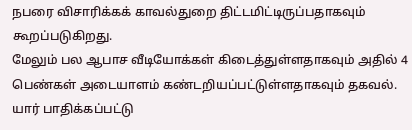நபரை விசாரிக்கக் காவல்துறை திட்டமிட்டிருப்பதாகவும் கூறப்படுகிறது.
மேலும் பல ஆபாச வீடியோக்கள் கிடைத்துள்ளதாகவும் அதில் 4 பெண்கள் அடையாளம் கண்டறியப்பட்டுள்ளதாகவும் தகவல். யார் பாதிக்கப்பட்டு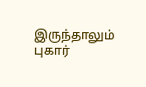இருந்தாலும் புகார்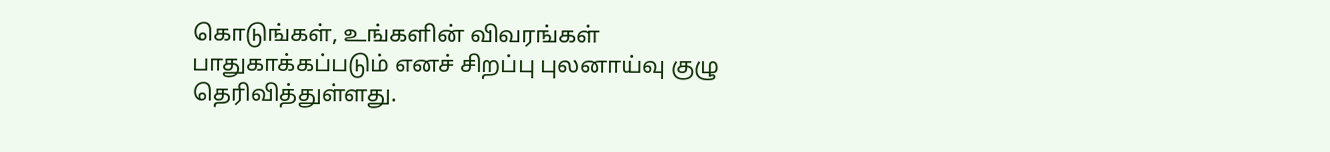கொடுங்கள், உங்களின் விவரங்கள் பாதுகாக்கப்படும் எனச் சிறப்பு புலனாய்வு குழு தெரிவித்துள்ளது.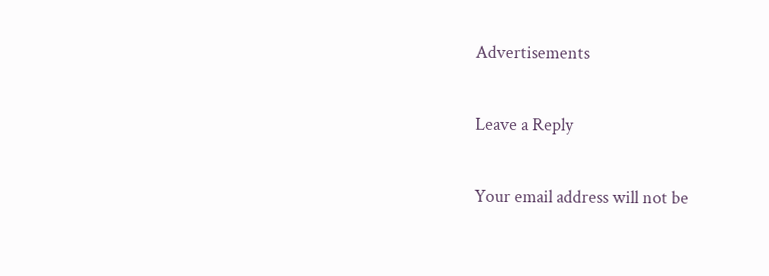Advertisements

Leave a Reply

Your email address will not be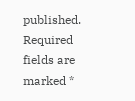published. Required fields are marked *